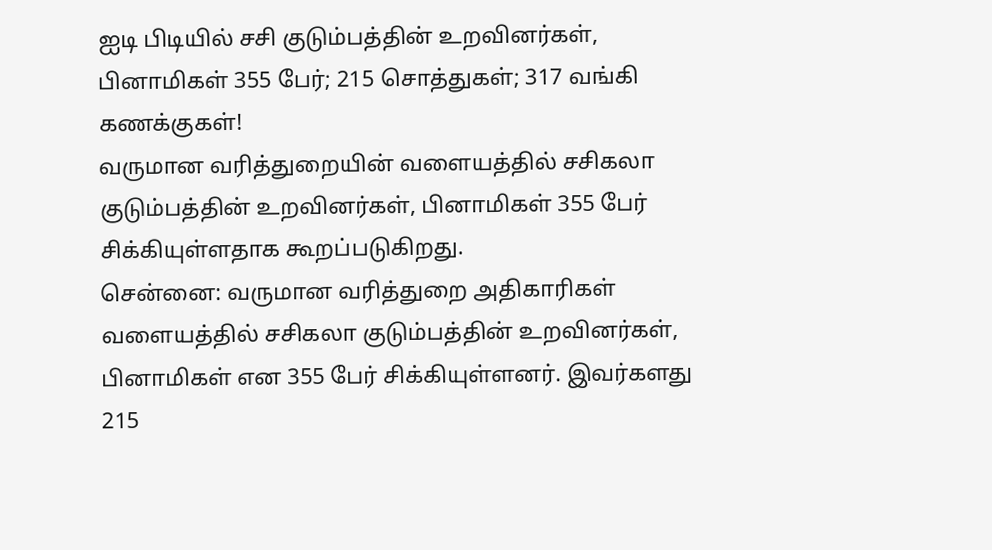ஐடி பிடியில் சசி குடும்பத்தின் உறவினர்கள், பினாமிகள் 355 பேர்; 215 சொத்துகள்; 317 வங்கி கணக்குகள்!
வருமான வரித்துறையின் வளையத்தில் சசிகலா குடும்பத்தின் உறவினர்கள், பினாமிகள் 355 பேர் சிக்கியுள்ளதாக கூறப்படுகிறது.
சென்னை: வருமான வரித்துறை அதிகாரிகள் வளையத்தில் சசிகலா குடும்பத்தின் உறவினர்கள், பினாமிகள் என 355 பேர் சிக்கியுள்ளனர். இவர்களது 215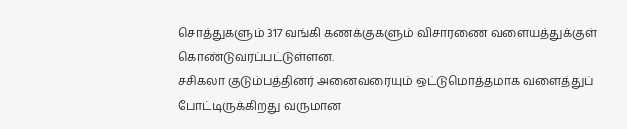சொத்துகளும் 317 வங்கி கணக்குகளும் விசாரணை வளையத்துக்குள் கொண்டுவரப்பட்டுள்ளன.
சசிகலா குடும்பத்தினர் அனைவரையும் ஒட்டுமொத்தமாக வளைத்துப் போட்டிருக்கிறது வருமான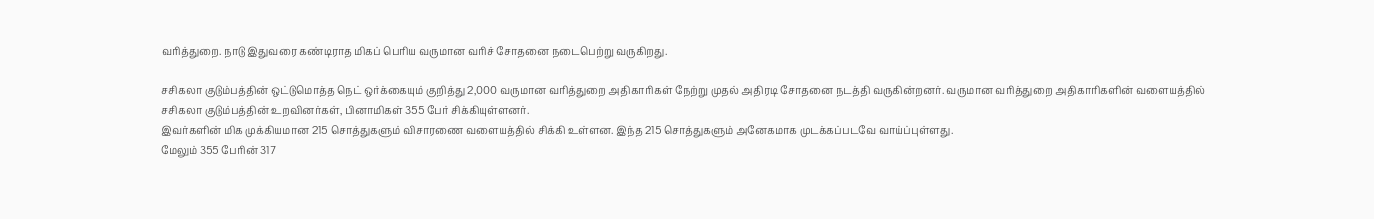வரித்துறை. நாடு இதுவரை கண்டிராத மிகப் பெரிய வருமான வரிச் சோதனை நடைபெற்று வருகிறது.

சசிகலா குடும்பத்தின் ஒட்டுமொத்த நெட் ஒர்க்கையும் குறித்து 2,000 வருமான வரித்துறை அதிகாரிகள் நேற்று முதல் அதிரடி சோதனை நடத்தி வருகின்றனர். வருமான வரித்துறை அதிகாரிகளின் வளையத்தில் சசிகலா குடும்பத்தின் உறவினர்கள், பினாமிகள் 355 பேர் சிக்கியுள்ளனர்.
இவர்களின் மிக முக்கியமான 215 சொத்துகளும் விசாரணை வளையத்தில் சிக்கி உள்ளன. இந்த 215 சொத்துகளும் அனேகமாக முடக்கப்படவே வாய்ப்புள்ளது.
மேலும் 355 பேரின் 317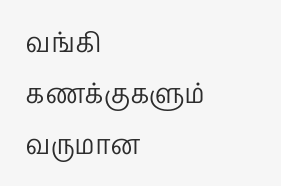வங்கி கணக்குகளும் வருமான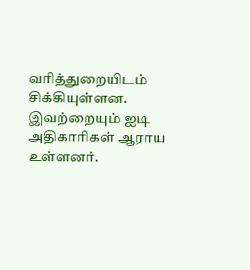வரித்துறையிடம் சிக்கியுள்ளன. இவற்றையும் ஐடி அதிகாரிகள் ஆராய உள்ளனர்.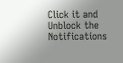Click it and Unblock the Notifications